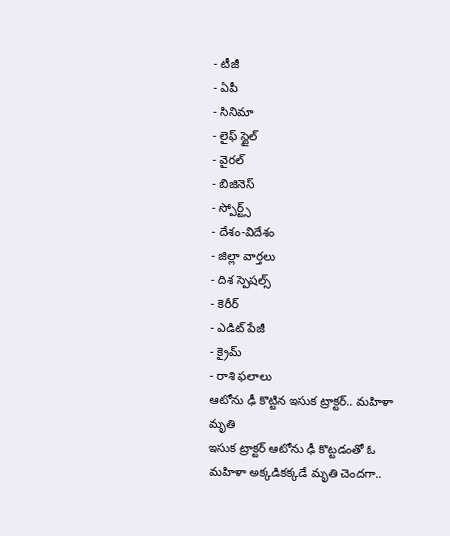- టీజీ
- ఏపీ
- సినిమా
- లైఫ్ స్టైల్
- వైరల్
- బిజినెస్
- స్పోర్ట్స్
- దేశం-విదేశం
- జిల్లా వార్తలు
- దిశ స్పెషల్స్
- కెరీర్
- ఎడిట్ పేజీ
- క్రైమ్
- రాశి ఫలాలు
ఆటోను ఢీ కొట్టిన ఇసుక ట్రాక్టర్.. మహిళా మృతి
ఇసుక ట్రాక్టర్ ఆటోను ఢీ కొట్టడంతో ఓ మహిళా అక్కడికక్కడే మృతి చెందగా..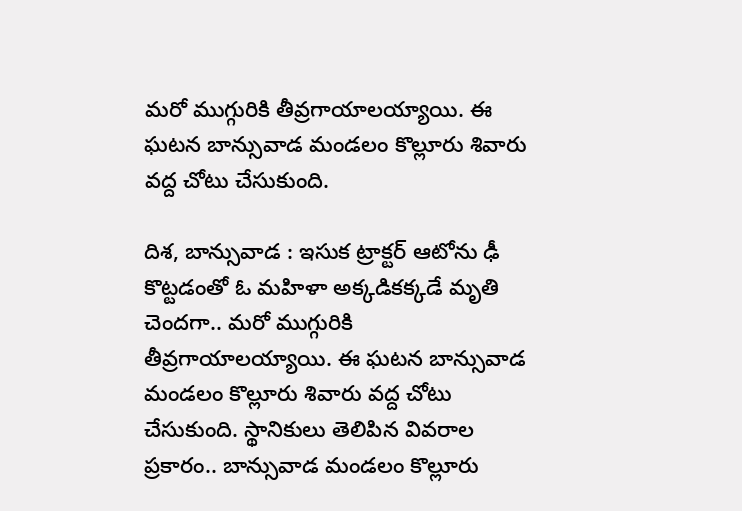మరో ముగ్గురికి తీవ్రగాయాలయ్యాయి. ఈ ఘటన బాన్సువాడ మండలం కొల్లూరు శివారు వద్ద చోటు చేసుకుంది.

దిశ, బాన్సువాడ : ఇసుక ట్రాక్టర్ ఆటోను ఢీ కొట్టడంతో ఓ మహిళా అక్కడికక్కడే మృతి చెందగా.. మరో ముగ్గురికి తీవ్రగాయాలయ్యాయి. ఈ ఘటన బాన్సువాడ మండలం కొల్లూరు శివారు వద్ద చోటు చేసుకుంది. స్థానికులు తెలిపిన వివరాల ప్రకారం.. బాన్సువాడ మండలం కొల్లూరు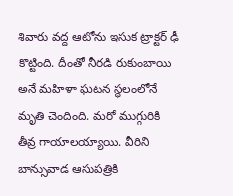శివారు వద్ద ఆటోను ఇసుక ట్రాక్టర్ ఢీ కొట్టింది. దీంతో నీరడి రుకుంబాయి అనే మహిళా ఘటన స్థలంలోనే మృతి చెందింది. మరో ముగ్గురికి తీవ్ర గాయాలయ్యాయి. వీరిని బాన్సువాడ ఆసుపత్రికి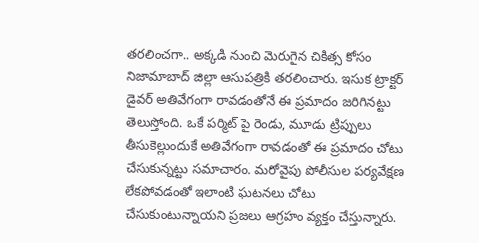తరలించగా.. అక్కడి నుంచి మెరుగైన చికిత్స కోసం నిజామాబాద్ జిల్లా ఆసుపత్రికి తరలించారు. ఇసుక ట్రాక్టర్ డైవర్ అతివేగంగా రావడంతోనే ఈ ప్రమాదం జరిగినట్టు తెలుస్తోంది. ఒకే పర్మిట్ పై రెండు, మూడు ట్రిప్పులు తీసుకెల్లుందుకే అతివేగంగా రావడంతో ఈ ప్రమాదం చోటు చేసుకున్నట్టు సమాచారం. మరోవైపు పోలీసుల పర్యవేక్షణ లేకపోవడంతో ఇలాంటి ఘటనలు చోటు చేసుకుంటున్నాయని ప్రజలు ఆగ్రహం వ్యక్తం చేస్తున్నారు.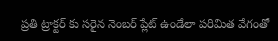ప్రతి ట్రాక్టర్ కు సరైన నెంబర్ ప్లేట్ ఉండేలా పరిమిత వేగంతో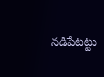నడిపేటట్టు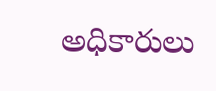అధికారులు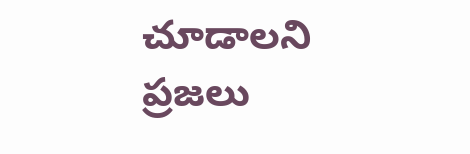చూడాలని ప్రజలు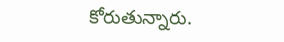కోరుతున్నారు.